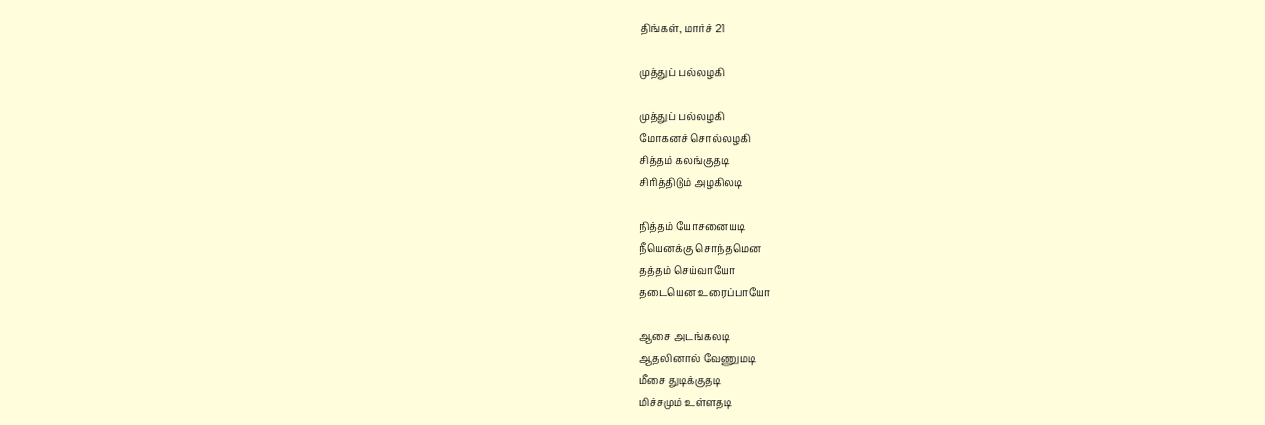திங்கள், மார்ச் 21

முத்துப் பல்லழகி

முத்துப் பல்லழகி
மோகனச் சொல்லழகி
சித்தம் கலங்குதடி
சிரித்திடும் அழகிலடி

நித்தம் யோசனையடி
நீயெனக்கு சொந்தமென
தத்தம் செய்வாயோ
தடையென உரைப்பாயோ

ஆசை அடங்கலடி
ஆதலினால் வேணுமடி
மீசை துடிக்குதடி
மிச்சமும் உள்ளதடி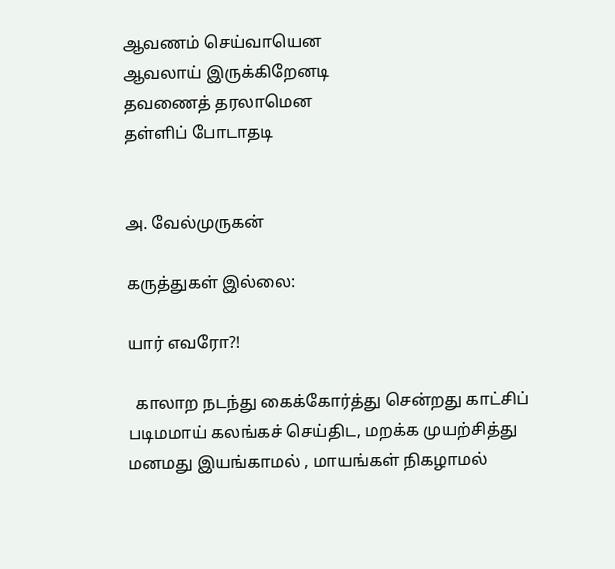ஆவணம் செய்வாயென
ஆவலாய் இருக்கிறேனடி
தவணைத் தரலாமென
தள்ளிப் போடாதடி


அ. வேல்முருகன்

கருத்துகள் இல்லை:

யார் எவரோ?!

  காலாற நடந்து கைக்கோர்த்து சென்றது காட்சிப் படிமமாய் கலங்கச் செய்திட, மறக்க முயற்சித்து மனமது இயங்காமல் , மாயங்கள் நிகழாமல்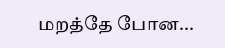மறத்தே போன...